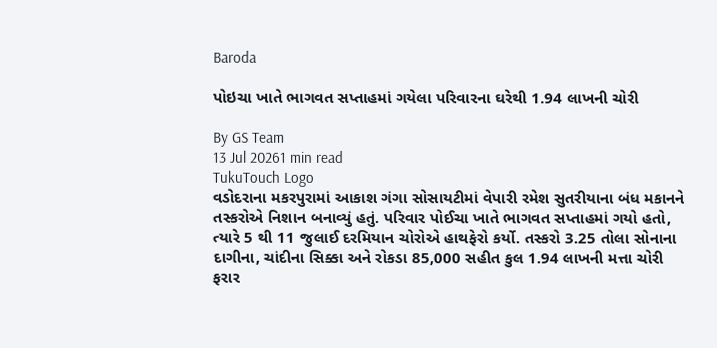Baroda

પોઇચા ખાતે ભાગવત સપ્તાહમાં ગયેલા પરિવારના ઘરેથી 1.94 લાખની ચોરી

By GS Team
13 Jul 20261 min read
TukuTouch Logo
વડોદરાના મકરપુરામાં આકાશ ગંગા સોસાયટીમાં વેપારી રમેશ સુતરીયાના બંધ મકાનને તસ્કરોએ નિશાન બનાવ્યું હતું. પરિવાર પોઈચા ખાતે ભાગવત સપ્તાહમાં ગયો હતો, ત્યારે 5 થી 11 જુલાઈ દરમિયાન ચોરોએ હાથફેરો કર્યો. તસ્કરો 3.25 તોલા સોનાના દાગીના, ચાંદીના સિક્કા અને રોકડા 85,000 સહીત કુલ 1.94 લાખની મત્તા ચોરી ફરાર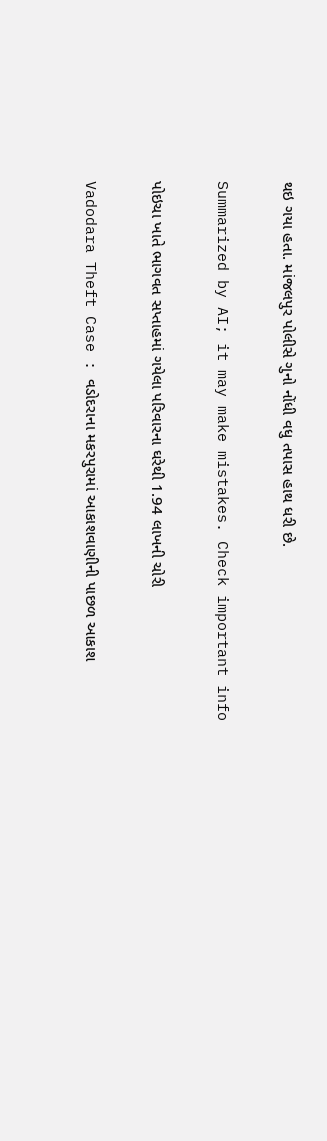થઇ ગયા હતા. માંજલપુર પોલીસે ગુનો નોંધી વધુ તપાસ હાથ ધરી છે.

Summarized by AI; it may make mistakes. Check important info

પોઇચા ખાતે ભાગવત સપ્તાહમાં ગયેલા પરિવારના ઘરેથી 1.94 લાખની ચોરી

Vadodara Theft Case : વડોદરાના મકરપુરામાં આકાશવાણીની પાછળ આકાશ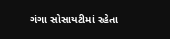ગંગા સોસાયટીમાં રહેતા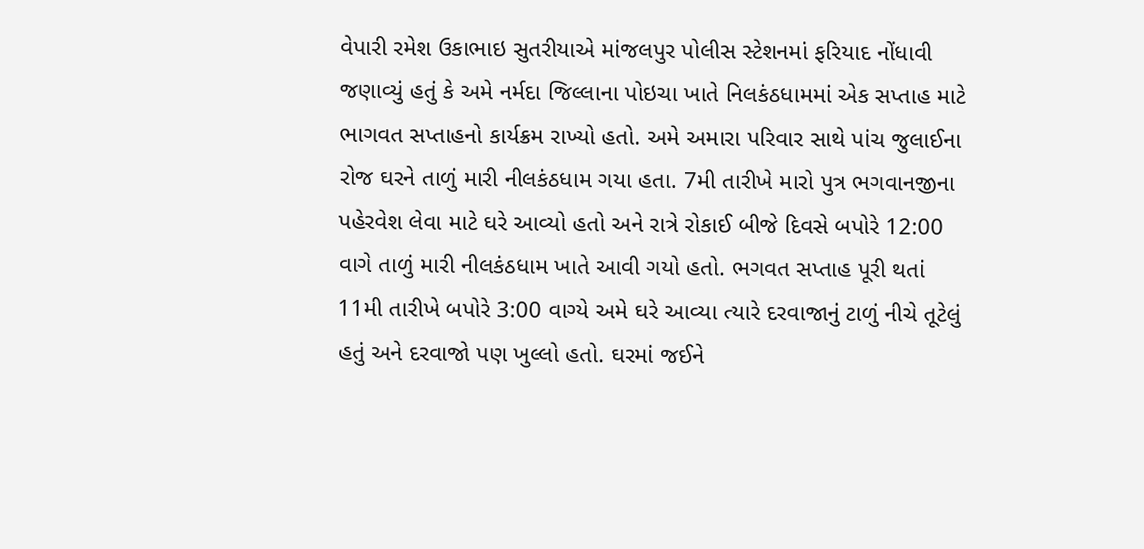વેપારી રમેશ ઉકાભાઇ સુતરીયાએ માંજલપુર પોલીસ સ્ટેશનમાં ફરિયાદ નોંધાવી જણાવ્યું હતું કે અમે નર્મદા જિલ્લાના પોઇચા ખાતે નિલકંઠધામમાં એક સપ્તાહ માટે ભાગવત સપ્તાહનો કાર્યક્રમ રાખ્યો હતો. અમે અમારા પરિવાર સાથે પાંચ જુલાઈના રોજ ઘરને તાળું મારી નીલકંઠધામ ગયા હતા. 7મી તારીખે મારો પુત્ર ભગવાનજીના પહેરવેશ લેવા માટે ઘરે આવ્યો હતો અને રાત્રે રોકાઈ બીજે દિવસે બપોરે 12:00 વાગે તાળું મારી નીલકંઠધામ ખાતે આવી ગયો હતો. ભગવત સપ્તાહ પૂરી થતાં 11મી તારીખે બપોરે 3:00 વાગ્યે અમે ઘરે આવ્યા ત્યારે દરવાજાનું ટાળું નીચે તૂટેલું હતું અને દરવાજો પણ ખુલ્લો હતો. ઘરમાં જઈને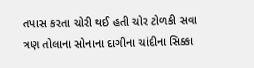તપાસ કરતા ચોરી થઈ હતી ચોર ટોળકી સવા ત્રણ તોલાના સોનાના દાગીના ચાંદીના સિક્કા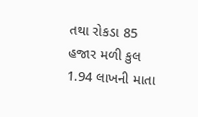તથા રોકડા 85 હજાર મળી કુલ 1.94 લાખની માતા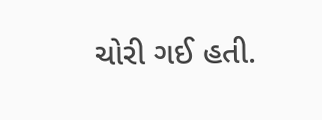ચોરી ગઈ હતી.